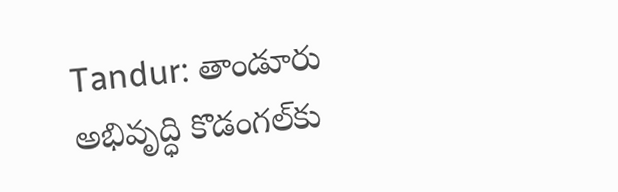Tandur: తాండూరు అభివృద్ధి కొడంగల్‌కు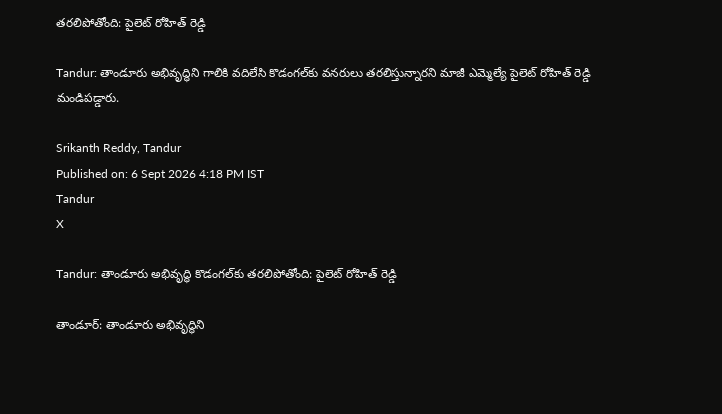తరలిపోతోంది: పైలెట్ రోహిత్ రెడ్డి

Tandur: తాండూరు అభివృద్ధిని గాలికి వదిలేసి కొడంగల్‌కు వనరులు తరలిస్తున్నారని మాజీ ఎమ్మెల్యే పైలెట్ రోహిత్ రెడ్డి మండిపడ్డారు.

Srikanth Reddy, Tandur
Published on: 6 Sept 2026 4:18 PM IST
Tandur
X

Tandur: తాండూరు అభివృద్ధి కొడంగల్‌కు తరలిపోతోంది: పైలెట్ రోహిత్ రెడ్డి

తాండూర్: తాండూరు అభివృద్ధిని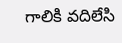గాలికి వదిలేసి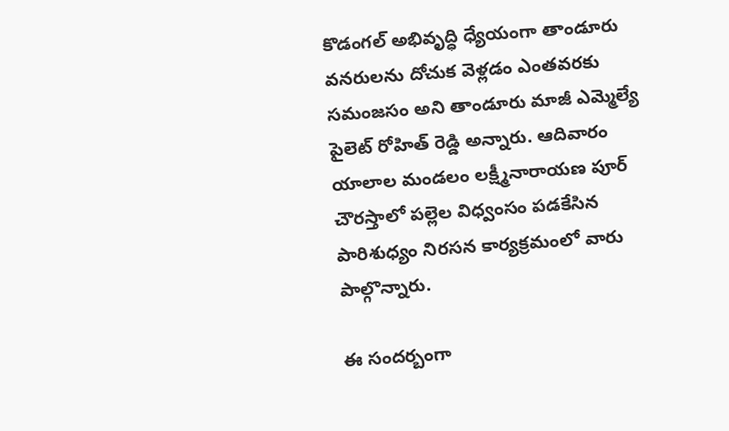కొడంగల్ అభివృద్ధి ధ్యేయంగా తాండూరు వనరులను దోచుక వెళ్లడం ఎంతవరకు సమంజసం అని తాండూరు మాజీ ఎమ్మెల్యే పైలెట్ రోహిత్ రెడ్డి అన్నారు. ఆదివారం యాలాల మండలం లక్ష్మీనారాయణ పూర్ చౌరస్తాలో పల్లెల విధ్వంసం పడకేసిన పారిశుధ్యం నిరసన కార్యక్రమంలో వారు పాల్గొన్నారు.

ఈ సందర్బంగా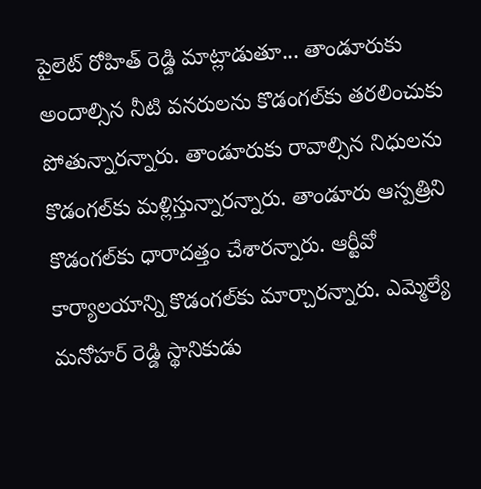పైలెట్ రోహిత్ రెడ్డి మాట్లాడుతూ... తాండూరుకు అందాల్సిన నీటి వనరులను కొడంగల్‌కు తరలించుకు పోతున్నారన్నారు. తాండూరుకు రావాల్సిన నిధులను కొడంగల్‌కు మళ్లిస్తున్నారన్నారు. తాండూరు ఆస్పత్రిని కొడంగల్‌కు ధారాదత్తం చేశారన్నారు. ఆర్టీవో కార్యాలయాన్ని కొడంగల్‌కు మార్చారన్నారు. ఎమ్మెల్యే మనోహర్ రెడ్డి స్థానికుడు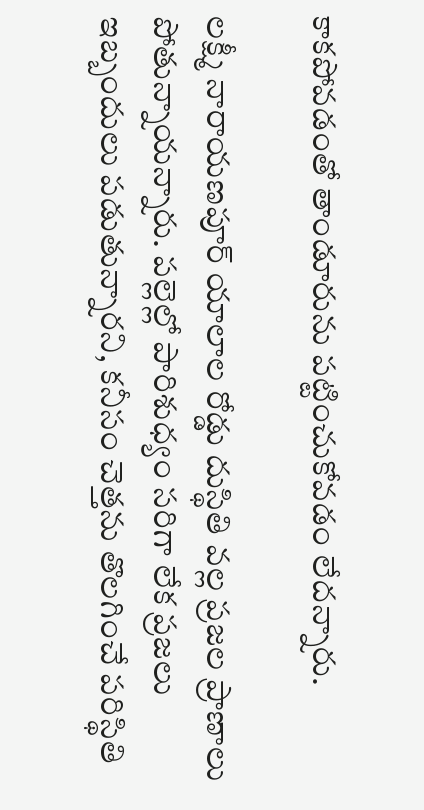కాకపోవడంతో తాండూరును పట్టించుకోవడం లేదన్నారు.

లక్ష్మీ నారాయణపూర్ యాలాల రోడ్డు దుస్థితి వల్ల ప్రజల ప్రాణాలు పోతున్నాయన్నారు. పల్లెల్లో పారిశుధ్యం సరిగా లేక ప్రజలు ఇబ్బందులు పడుతున్నారని, కనీసం చెత్తను తొలగించే పరిస్థితి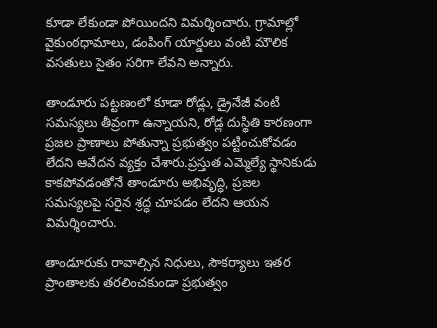కూడా లేకుండా పోయిందని విమర్శించారు. గ్రామాల్లో వైకుంఠధామాలు, డంపింగ్ యార్డులు వంటి మౌలిక వసతులు సైతం సరిగా లేవని అన్నారు.

తాండూరు పట్టణంలో కూడా రోడ్లు, డ్రైనేజీ వంటి సమస్యలు తీవ్రంగా ఉన్నాయని, రోడ్ల దుస్థితి కారణంగా ప్రజల ప్రాణాలు పోతున్నా ప్రభుత్వం పట్టించుకోవడం లేదని ఆవేదన వ్యక్తం చేశారు.ప్రస్తుత ఎమ్మెల్యే స్థానికుడు కాకపోవడంతోనే తాండూరు అభివృద్ధి, ప్రజల సమస్యలపై సరైన శ్రద్ధ చూపడం లేదని ఆయన విమర్శించారు.

తాండూరుకు రావాల్సిన నిధులు, సౌకర్యాలు ఇతర ప్రాంతాలకు తరలించకుండా ప్రభుత్వం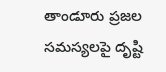తాండూరు ప్రజల సమస్యలపై దృష్టి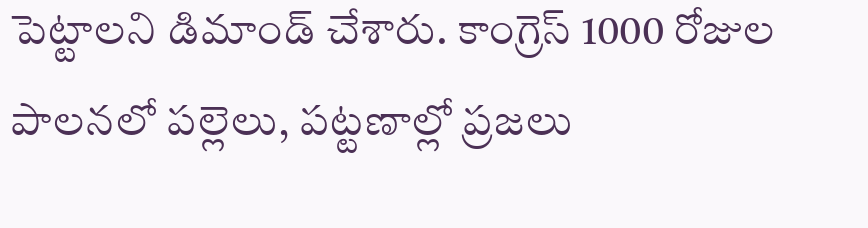పెట్టాలని డిమాండ్ చేశారు. కాంగ్రెస్ 1000 రోజుల పాలనలో పల్లెలు, పట్టణాల్లో ప్రజలు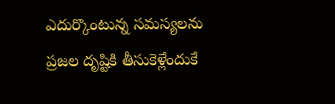ఎదుర్కొంటున్న సమస్యలను ప్రజల దృష్టికి తీసుకెళ్లేందుకే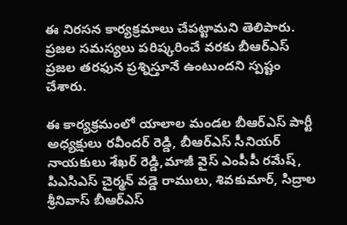ఈ నిరసన కార్యక్రమాలు చేపట్టామని తెలిపారు. ప్రజల సమస్యలు పరిష్కరించే వరకు బీఆర్ఎస్ ప్రజల తరఫున ప్రశ్నిస్తూనే ఉంటుందని స్పష్టం చేశారు.

ఈ కార్యక్రమంలో యాలాల మండల బీఆర్ఎస్ పార్టీ అధ్యక్షులు రవీందర్ రెడ్డి, బీఆర్ఎస్ సీనియర్ నాయకులు శేఖర్ రెడ్డి,మాజీ వైస్ ఎంపీపీ రమేష్, పిఎసిఎస్ చైర్మన్ వడ్డె రాములు, శివకుమార్, సిద్రాల శ్రీనివాస్ బీఆర్ఎస్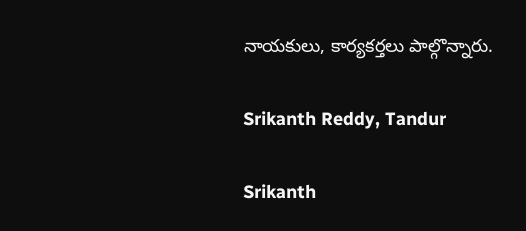నాయకులు, కార్యకర్తలు పాల్గొన్నారు.

Srikanth Reddy, Tandur

Srikanth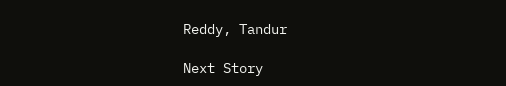Reddy, Tandur

Next Story